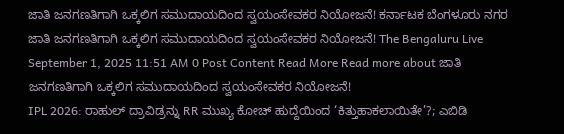ಜಾತಿ ಜನಗಣತಿಗಾಗಿ ಒಕ್ಕಲಿಗ ಸಮುದಾಯದಿಂದ ಸ್ವಯಂಸೇವಕರ ನಿಯೋಜನೆ! ಕರ್ನಾಟಕ ಬೆಂಗಳೂರು ನಗರ ಜಾತಿ ಜನಗಣತಿಗಾಗಿ ಒಕ್ಕಲಿಗ ಸಮುದಾಯದಿಂದ ಸ್ವಯಂಸೇವಕರ ನಿಯೋಜನೆ! The Bengaluru Live September 1, 2025 11:51 AM 0 Post Content Read More Read more about ಜಾತಿ ಜನಗಣತಿಗಾಗಿ ಒಕ್ಕಲಿಗ ಸಮುದಾಯದಿಂದ ಸ್ವಯಂಸೇವಕರ ನಿಯೋಜನೆ!
IPL 2026: ರಾಹುಲ್ ದ್ರಾವಿಡ್ರನ್ನು RR ಮುಖ್ಯ ಕೋಚ್ ಹುದ್ದೆಯಿಂದ ‘ಕಿತ್ತುಹಾಕಲಾಯಿತೇ’?; ಎಬಿಡಿ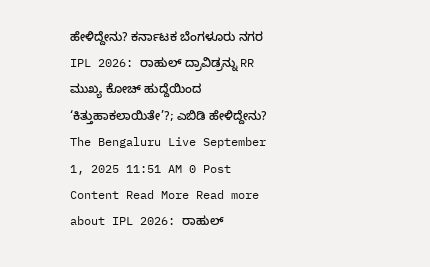ಹೇಳಿದ್ದೇನು? ಕರ್ನಾಟಕ ಬೆಂಗಳೂರು ನಗರ IPL 2026: ರಾಹುಲ್ ದ್ರಾವಿಡ್ರನ್ನು RR ಮುಖ್ಯ ಕೋಚ್ ಹುದ್ದೆಯಿಂದ ‘ಕಿತ್ತುಹಾಕಲಾಯಿತೇ’?; ಎಬಿಡಿ ಹೇಳಿದ್ದೇನು? The Bengaluru Live September 1, 2025 11:51 AM 0 Post Content Read More Read more about IPL 2026: ರಾಹುಲ್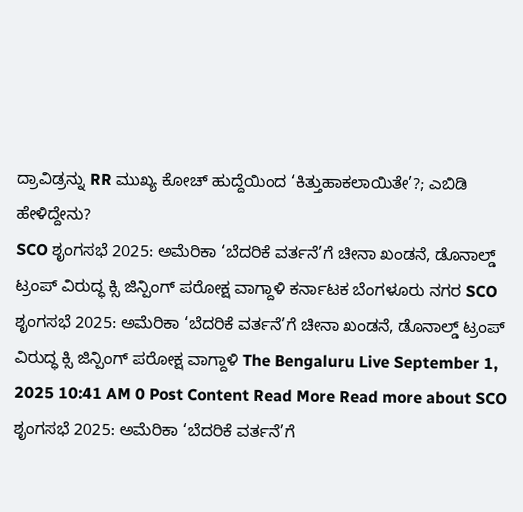ದ್ರಾವಿಡ್ರನ್ನು RR ಮುಖ್ಯ ಕೋಚ್ ಹುದ್ದೆಯಿಂದ ‘ಕಿತ್ತುಹಾಕಲಾಯಿತೇ’?; ಎಬಿಡಿ ಹೇಳಿದ್ದೇನು?
SCO ಶೃಂಗಸಭೆ 2025: ಅಮೆರಿಕಾ ‘ಬೆದರಿಕೆ ವರ್ತನೆ’ಗೆ ಚೀನಾ ಖಂಡನೆ, ಡೊನಾಲ್ಡ್ ಟ್ರಂಪ್ ವಿರುದ್ಧ ಕ್ಸಿ ಜಿನ್ಪಿಂಗ್ ಪರೋಕ್ಷ ವಾಗ್ದಾಳಿ ಕರ್ನಾಟಕ ಬೆಂಗಳೂರು ನಗರ SCO ಶೃಂಗಸಭೆ 2025: ಅಮೆರಿಕಾ ‘ಬೆದರಿಕೆ ವರ್ತನೆ’ಗೆ ಚೀನಾ ಖಂಡನೆ, ಡೊನಾಲ್ಡ್ ಟ್ರಂಪ್ ವಿರುದ್ಧ ಕ್ಸಿ ಜಿನ್ಪಿಂಗ್ ಪರೋಕ್ಷ ವಾಗ್ದಾಳಿ The Bengaluru Live September 1, 2025 10:41 AM 0 Post Content Read More Read more about SCO ಶೃಂಗಸಭೆ 2025: ಅಮೆರಿಕಾ ‘ಬೆದರಿಕೆ ವರ್ತನೆ’ಗೆ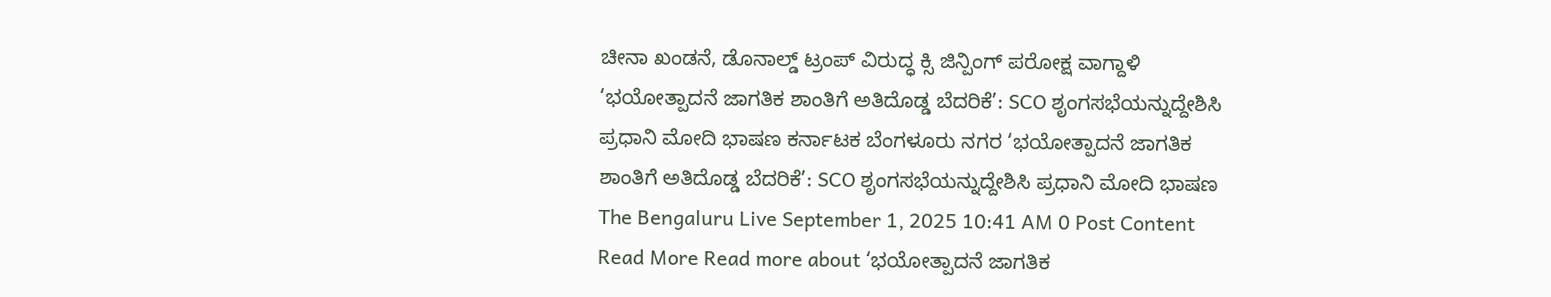ಚೀನಾ ಖಂಡನೆ, ಡೊನಾಲ್ಡ್ ಟ್ರಂಪ್ ವಿರುದ್ಧ ಕ್ಸಿ ಜಿನ್ಪಿಂಗ್ ಪರೋಕ್ಷ ವಾಗ್ದಾಳಿ
‘ಭಯೋತ್ಪಾದನೆ ಜಾಗತಿಕ ಶಾಂತಿಗೆ ಅತಿದೊಡ್ಡ ಬೆದರಿಕೆ’: SCO ಶೃಂಗಸಭೆಯನ್ನುದ್ದೇಶಿಸಿ ಪ್ರಧಾನಿ ಮೋದಿ ಭಾಷಣ ಕರ್ನಾಟಕ ಬೆಂಗಳೂರು ನಗರ ‘ಭಯೋತ್ಪಾದನೆ ಜಾಗತಿಕ ಶಾಂತಿಗೆ ಅತಿದೊಡ್ಡ ಬೆದರಿಕೆ’: SCO ಶೃಂಗಸಭೆಯನ್ನುದ್ದೇಶಿಸಿ ಪ್ರಧಾನಿ ಮೋದಿ ಭಾಷಣ The Bengaluru Live September 1, 2025 10:41 AM 0 Post Content Read More Read more about ‘ಭಯೋತ್ಪಾದನೆ ಜಾಗತಿಕ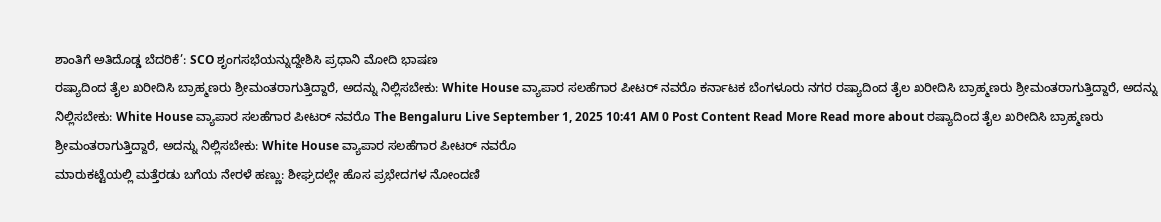ಶಾಂತಿಗೆ ಅತಿದೊಡ್ಡ ಬೆದರಿಕೆ’: SCO ಶೃಂಗಸಭೆಯನ್ನುದ್ದೇಶಿಸಿ ಪ್ರಧಾನಿ ಮೋದಿ ಭಾಷಣ
ರಷ್ಯಾದಿಂದ ತೈಲ ಖರೀದಿಸಿ ಬ್ರಾಹ್ಮಣರು ಶ್ರೀಮಂತರಾಗುತ್ತಿದ್ದಾರೆ, ಅದನ್ನು ನಿಲ್ಲಿಸಬೇಕು: White House ವ್ಯಾಪಾರ ಸಲಹೆಗಾರ ಪೀಟರ್ ನವರೊ ಕರ್ನಾಟಕ ಬೆಂಗಳೂರು ನಗರ ರಷ್ಯಾದಿಂದ ತೈಲ ಖರೀದಿಸಿ ಬ್ರಾಹ್ಮಣರು ಶ್ರೀಮಂತರಾಗುತ್ತಿದ್ದಾರೆ, ಅದನ್ನು ನಿಲ್ಲಿಸಬೇಕು: White House ವ್ಯಾಪಾರ ಸಲಹೆಗಾರ ಪೀಟರ್ ನವರೊ The Bengaluru Live September 1, 2025 10:41 AM 0 Post Content Read More Read more about ರಷ್ಯಾದಿಂದ ತೈಲ ಖರೀದಿಸಿ ಬ್ರಾಹ್ಮಣರು ಶ್ರೀಮಂತರಾಗುತ್ತಿದ್ದಾರೆ, ಅದನ್ನು ನಿಲ್ಲಿಸಬೇಕು: White House ವ್ಯಾಪಾರ ಸಲಹೆಗಾರ ಪೀಟರ್ ನವರೊ
ಮಾರುಕಟ್ಟೆಯಲ್ಲಿ ಮತ್ತೆರಡು ಬಗೆಯ ನೇರಳೆ ಹಣ್ಣು: ಶೀಘ್ರದಲ್ಲೇ ಹೊಸ ಪ್ರಭೇದಗಳ ನೋಂದಣಿ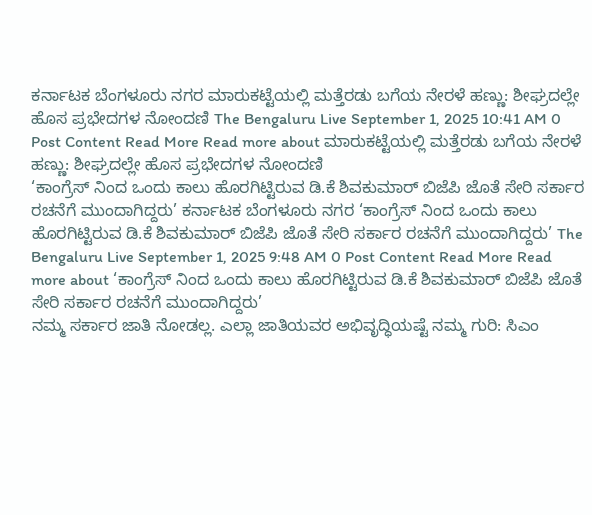ಕರ್ನಾಟಕ ಬೆಂಗಳೂರು ನಗರ ಮಾರುಕಟ್ಟೆಯಲ್ಲಿ ಮತ್ತೆರಡು ಬಗೆಯ ನೇರಳೆ ಹಣ್ಣು: ಶೀಘ್ರದಲ್ಲೇ ಹೊಸ ಪ್ರಭೇದಗಳ ನೋಂದಣಿ The Bengaluru Live September 1, 2025 10:41 AM 0 Post Content Read More Read more about ಮಾರುಕಟ್ಟೆಯಲ್ಲಿ ಮತ್ತೆರಡು ಬಗೆಯ ನೇರಳೆ ಹಣ್ಣು: ಶೀಘ್ರದಲ್ಲೇ ಹೊಸ ಪ್ರಭೇದಗಳ ನೋಂದಣಿ
‘ಕಾಂಗ್ರೆಸ್ ನಿಂದ ಒಂದು ಕಾಲು ಹೊರಗಿಟ್ಟಿರುವ ಡಿ.ಕೆ ಶಿವಕುಮಾರ್ ಬಿಜೆಪಿ ಜೊತೆ ಸೇರಿ ಸರ್ಕಾರ ರಚನೆಗೆ ಮುಂದಾಗಿದ್ದರು’ ಕರ್ನಾಟಕ ಬೆಂಗಳೂರು ನಗರ ‘ಕಾಂಗ್ರೆಸ್ ನಿಂದ ಒಂದು ಕಾಲು ಹೊರಗಿಟ್ಟಿರುವ ಡಿ.ಕೆ ಶಿವಕುಮಾರ್ ಬಿಜೆಪಿ ಜೊತೆ ಸೇರಿ ಸರ್ಕಾರ ರಚನೆಗೆ ಮುಂದಾಗಿದ್ದರು’ The Bengaluru Live September 1, 2025 9:48 AM 0 Post Content Read More Read more about ‘ಕಾಂಗ್ರೆಸ್ ನಿಂದ ಒಂದು ಕಾಲು ಹೊರಗಿಟ್ಟಿರುವ ಡಿ.ಕೆ ಶಿವಕುಮಾರ್ ಬಿಜೆಪಿ ಜೊತೆ ಸೇರಿ ಸರ್ಕಾರ ರಚನೆಗೆ ಮುಂದಾಗಿದ್ದರು’
ನಮ್ಮ ಸರ್ಕಾರ ಜಾತಿ ನೋಡಲ್ಲ. ಎಲ್ಲಾ ಜಾತಿಯವರ ಅಭಿವೃದ್ಧಿಯಷ್ಟೆ ನಮ್ಮ ಗುರಿ: ಸಿಎಂ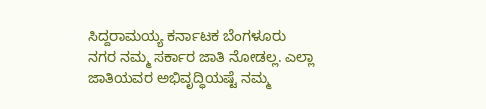ಸಿದ್ದರಾಮಯ್ಯ ಕರ್ನಾಟಕ ಬೆಂಗಳೂರು ನಗರ ನಮ್ಮ ಸರ್ಕಾರ ಜಾತಿ ನೋಡಲ್ಲ. ಎಲ್ಲಾ ಜಾತಿಯವರ ಅಭಿವೃದ್ಧಿಯಷ್ಟೆ ನಮ್ಮ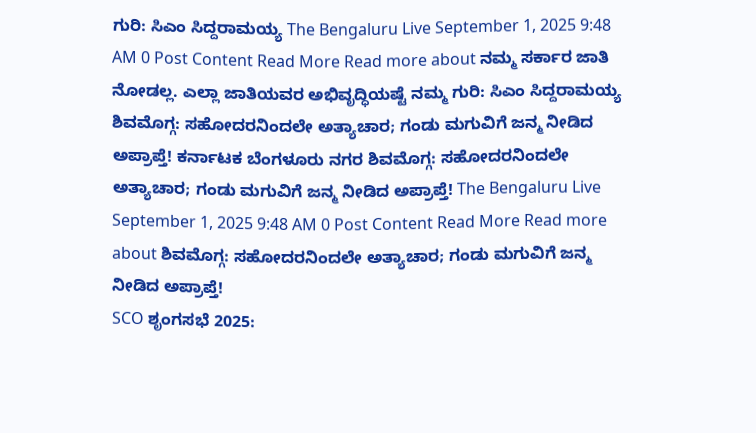ಗುರಿ: ಸಿಎಂ ಸಿದ್ದರಾಮಯ್ಯ The Bengaluru Live September 1, 2025 9:48 AM 0 Post Content Read More Read more about ನಮ್ಮ ಸರ್ಕಾರ ಜಾತಿ ನೋಡಲ್ಲ. ಎಲ್ಲಾ ಜಾತಿಯವರ ಅಭಿವೃದ್ಧಿಯಷ್ಟೆ ನಮ್ಮ ಗುರಿ: ಸಿಎಂ ಸಿದ್ದರಾಮಯ್ಯ
ಶಿವಮೊಗ್ಗ: ಸಹೋದರನಿಂದಲೇ ಅತ್ಯಾಚಾರ; ಗಂಡು ಮಗುವಿಗೆ ಜನ್ಮ ನೀಡಿದ ಅಪ್ರಾಪ್ತೆ! ಕರ್ನಾಟಕ ಬೆಂಗಳೂರು ನಗರ ಶಿವಮೊಗ್ಗ: ಸಹೋದರನಿಂದಲೇ ಅತ್ಯಾಚಾರ; ಗಂಡು ಮಗುವಿಗೆ ಜನ್ಮ ನೀಡಿದ ಅಪ್ರಾಪ್ತೆ! The Bengaluru Live September 1, 2025 9:48 AM 0 Post Content Read More Read more about ಶಿವಮೊಗ್ಗ: ಸಹೋದರನಿಂದಲೇ ಅತ್ಯಾಚಾರ; ಗಂಡು ಮಗುವಿಗೆ ಜನ್ಮ ನೀಡಿದ ಅಪ್ರಾಪ್ತೆ!
SCO ಶೃಂಗಸಭೆ 2025: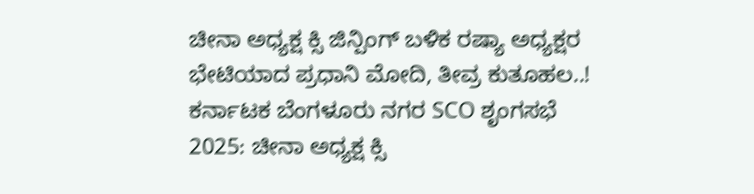ಚೀನಾ ಅಧ್ಯಕ್ಷ ಕ್ಸಿ ಜಿನ್ಪಿಂಗ್ ಬಳಿಕ ರಷ್ಯಾ ಅಧ್ಯಕ್ಷರ ಭೇಟಿಯಾದ ಪ್ರಧಾನಿ ಮೋದಿ, ತೀವ್ರ ಕುತೂಹಲ..! ಕರ್ನಾಟಕ ಬೆಂಗಳೂರು ನಗರ SCO ಶೃಂಗಸಭೆ 2025: ಚೀನಾ ಅಧ್ಯಕ್ಷ ಕ್ಸಿ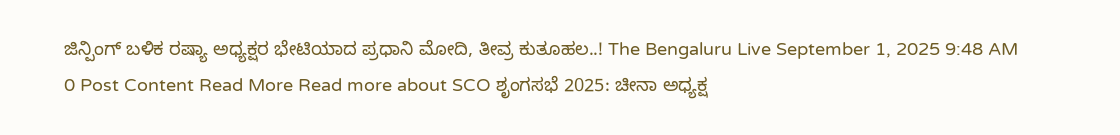ಜಿನ್ಪಿಂಗ್ ಬಳಿಕ ರಷ್ಯಾ ಅಧ್ಯಕ್ಷರ ಭೇಟಿಯಾದ ಪ್ರಧಾನಿ ಮೋದಿ, ತೀವ್ರ ಕುತೂಹಲ..! The Bengaluru Live September 1, 2025 9:48 AM 0 Post Content Read More Read more about SCO ಶೃಂಗಸಭೆ 2025: ಚೀನಾ ಅಧ್ಯಕ್ಷ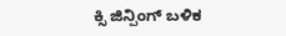ಕ್ಸಿ ಜಿನ್ಪಿಂಗ್ ಬಳಿಕ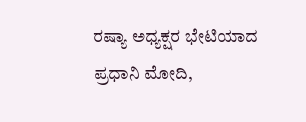ರಷ್ಯಾ ಅಧ್ಯಕ್ಷರ ಭೇಟಿಯಾದ ಪ್ರಧಾನಿ ಮೋದಿ,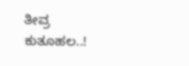ತೀವ್ರ ಕುತೂಹಲ..!